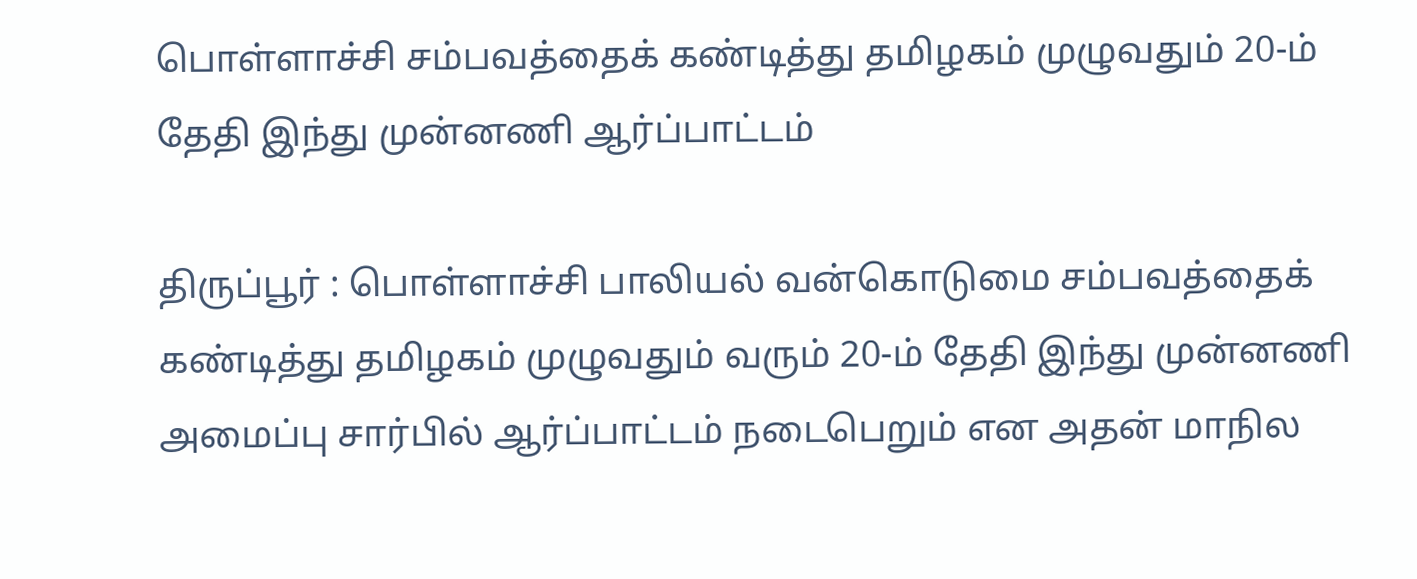பொள்ளாச்சி சம்பவத்தைக் கண்டித்து தமிழகம் முழுவதும் 20-ம் தேதி இந்து முன்னணி ஆர்ப்பாட்டம்

திருப்பூர் : பொள்ளாச்சி பாலியல் வன்கொடுமை சம்பவத்தைக் கண்டித்து தமிழகம் முழுவதும் வரும் 20-ம் தேதி இந்து முன்னணி அமைப்பு சார்பில் ஆர்ப்பாட்டம் நடைபெறும் என அதன் மாநில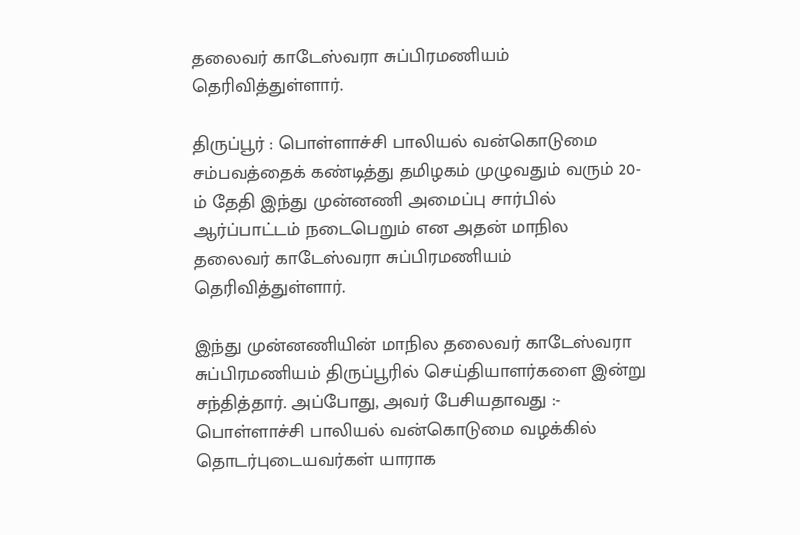தலைவர் காடேஸ்வரா சுப்பிரமணியம் தெரிவித்துள்ளார்.

திருப்பூர் : பொள்ளாச்சி பாலியல் வன்கொடுமை சம்பவத்தைக் கண்டித்து தமிழகம் முழுவதும் வரும் 20-ம் தேதி இந்து முன்னணி அமைப்பு சார்பில் ஆர்ப்பாட்டம் நடைபெறும் என அதன் மாநில தலைவர் காடேஸ்வரா சுப்பிரமணியம் தெரிவித்துள்ளார்.

இந்து முன்னணியின் மாநில தலைவர் காடேஸ்வரா சுப்பிரமணியம் திருப்பூரில் செய்தியாளர்களை இன்று சந்தித்தார். அப்போது, அவர் பேசியதாவது :- பொள்ளாச்சி பாலியல் வன்கொடுமை வழக்கில் தொடர்புடையவர்கள் யாராக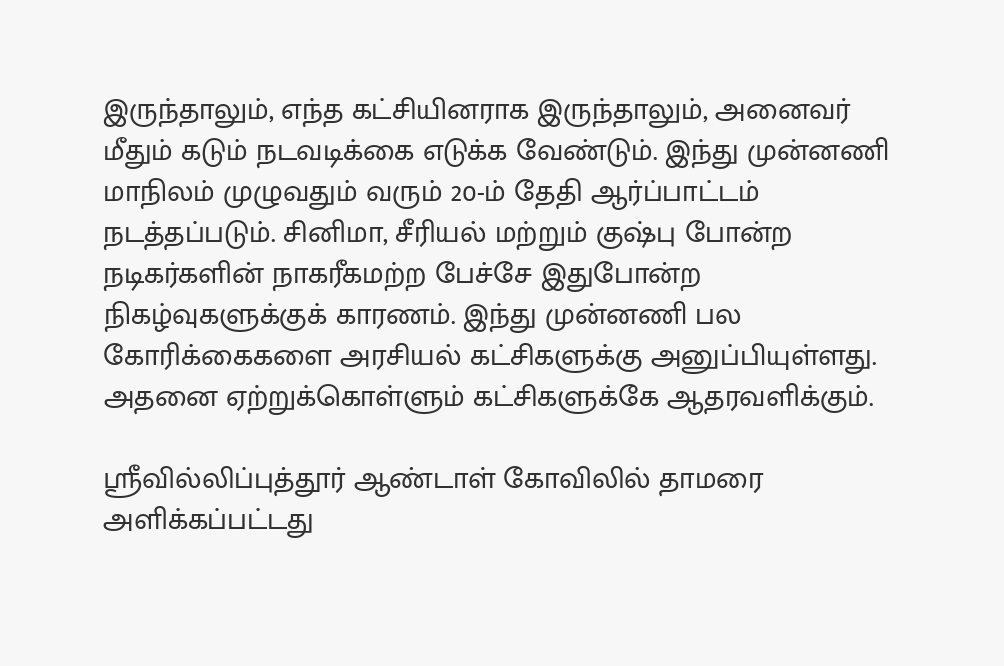இருந்தாலும், எந்த கட்சியினராக இருந்தாலும், அனைவர் மீதும் கடும் நடவடிக்கை எடுக்க வேண்டும். இந்து முன்னணி மாநிலம் முழுவதும் வரும் 20-ம் தேதி ஆர்ப்பாட்டம் நடத்தப்படும். சினிமா, சீரியல் மற்றும் குஷ்பு போன்ற நடிகர்களின் நாகரீகமற்ற பேச்சே இதுபோன்ற நிகழ்வுகளுக்குக் காரணம். இந்து முன்னணி பல கோரிக்கைகளை அரசியல் கட்சிகளுக்கு அனுப்பியுள்ளது. அதனை ஏற்றுக்கொள்ளும் கட்சிகளுக்கே ஆதரவளிக்கும்.

ஸ்ரீவில்லிப்புத்தூர் ஆண்டாள் கோவிலில் தாமரை அளிக்கப்பட்டது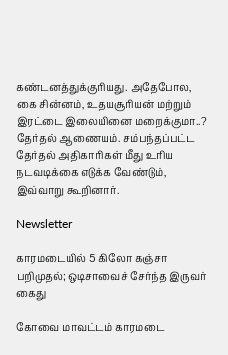கண்டனத்துக்குரியது. அதேபோல, கை சின்னம், உதயசூரியன் மற்றும் இரட்டை இலையினை மறைக்குமா..? தேர்தல் ஆணையம். சம்பந்தப்பட்ட தேர்தல் அதிகாரிகள் மீது உரிய நடவடிக்கை எடுக்க வேண்டும், இவ்வாறு கூறினார்.

Newsletter

காரமடையில் 5 கிலோ கஞ்சா பறிமுதல்; ஒடிசாவைச் சேர்ந்த இருவர் கைது

கோவை மாவட்டம் காரமடை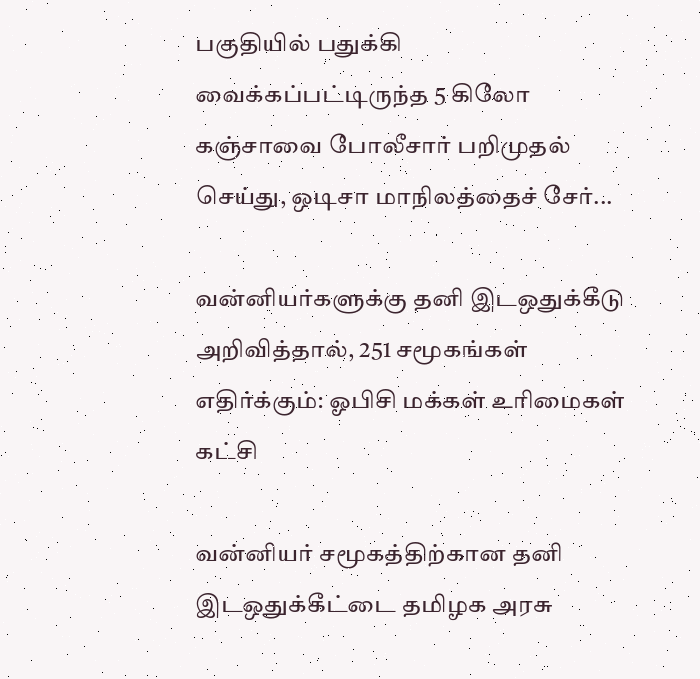பகுதியில் பதுக்கி வைக்கப்பட்டிருந்த 5 கிலோ கஞ்சாவை போலீசார் பறிமுதல் செய்து, ஒடிசா மாநிலத்தைச் சேர்...

வன்னியர்களுக்கு தனி இடஒதுக்கீடு அறிவித்தால், 251 சமூகங்கள் எதிர்க்கும்: ஓபிசி மக்கள் உரிமைகள் கட்சி

வன்னியர் சமூகத்திற்கான தனி இடஒதுக்கீட்டை தமிழக அரசு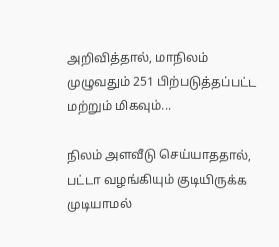அறிவித்தால், மாநிலம் முழுவதும் 251 பிற்படுத்தப்பட்ட மற்றும் மிகவும்...

நிலம் அளவீடு செய்யாததால், பட்டா வழங்கியும் குடியிருக்க முடியாமல்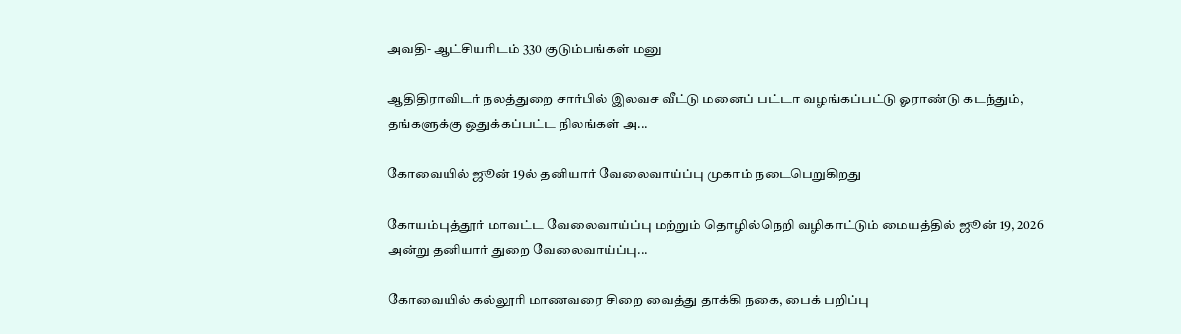அவதி- ஆட்சியரிடம் 330 குடும்பங்கள் மனு

ஆதிதிராவிடர் நலத்துறை சார்பில் இலவச வீட்டு மனைப் பட்டா வழங்கப்பட்டு ஓராண்டு கடந்தும், தங்களுக்கு ஒதுக்கப்பட்ட நிலங்கள் அ...

கோவையில் ஜூன் 19ல் தனியார் வேலைவாய்ப்பு முகாம் நடைபெறுகிறது

கோயம்புத்தூர் மாவட்ட வேலைவாய்ப்பு மற்றும் தொழில்நெறி வழிகாட்டும் மையத்தில் ஜூன் 19, 2026 அன்று தனியார் துறை வேலைவாய்ப்பு...

கோவையில் கல்லூரி மாணவரை சிறை வைத்து தாக்கி நகை, பைக் பறிப்பு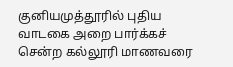குனியமுத்தூரில் புதிய வாடகை அறை பார்க்கச் சென்ற கல்லூரி மாணவரை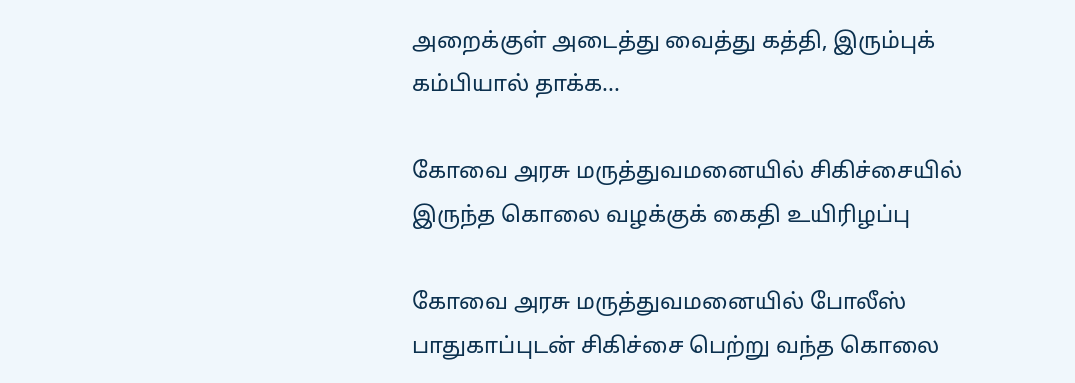அறைக்குள் அடைத்து வைத்து கத்தி, இரும்புக் கம்பியால் தாக்க...

கோவை அரசு மருத்துவமனையில் சிகிச்சையில் இருந்த கொலை வழக்குக் கைதி உயிரிழப்பு

கோவை அரசு மருத்துவமனையில் போலீஸ் பாதுகாப்புடன் சிகிச்சை பெற்று வந்த கொலை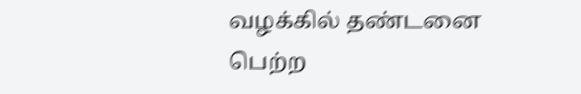வழக்கில் தண்டனை பெற்ற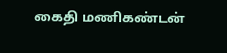கைதி மணிகண்டன்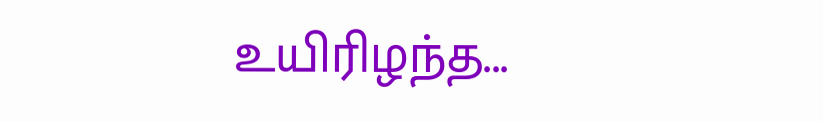உயிரிழந்த...